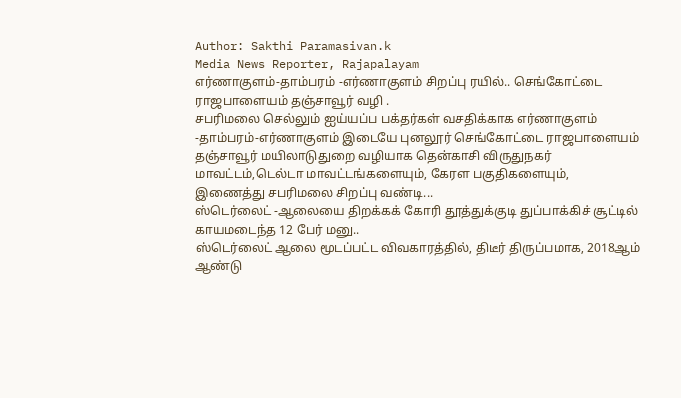Author: Sakthi Paramasivan.k
Media News Reporter, Rajapalayam
எர்ணாகுளம்-தாம்பரம் -எர்ணாகுளம் சிறப்பு ரயில்.. செங்கோட்டை ராஜபாளையம் தஞ்சாவூர் வழி .
சபரிமலை செல்லும் ஐய்யப்ப பக்தர்கள் வசதிக்காக எர்ணாகுளம் -தாம்பரம்-எர்ணாகுளம் இடையே புனலூர் செங்கோட்டை ராஜபாளையம் தஞ்சாவூர் மயிலாடுதுறை வழியாக தென்காசி விருதுநகர் மாவட்டம்,டெல்டா மாவட்டங்களையும், கேரள பகுதிகளையும், இணைத்து சபரிமலை சிறப்பு வண்டி...
ஸ்டெர்லைட் -ஆலையை திறக்கக் கோரி தூத்துக்குடி துப்பாக்கிச் சூட்டில் காயமடைந்த 12 பேர் மனு..
ஸ்டெர்லைட் ஆலை மூடப்பட்ட விவகாரத்தில், திடீர் திருப்பமாக, 2018ஆம் ஆண்டு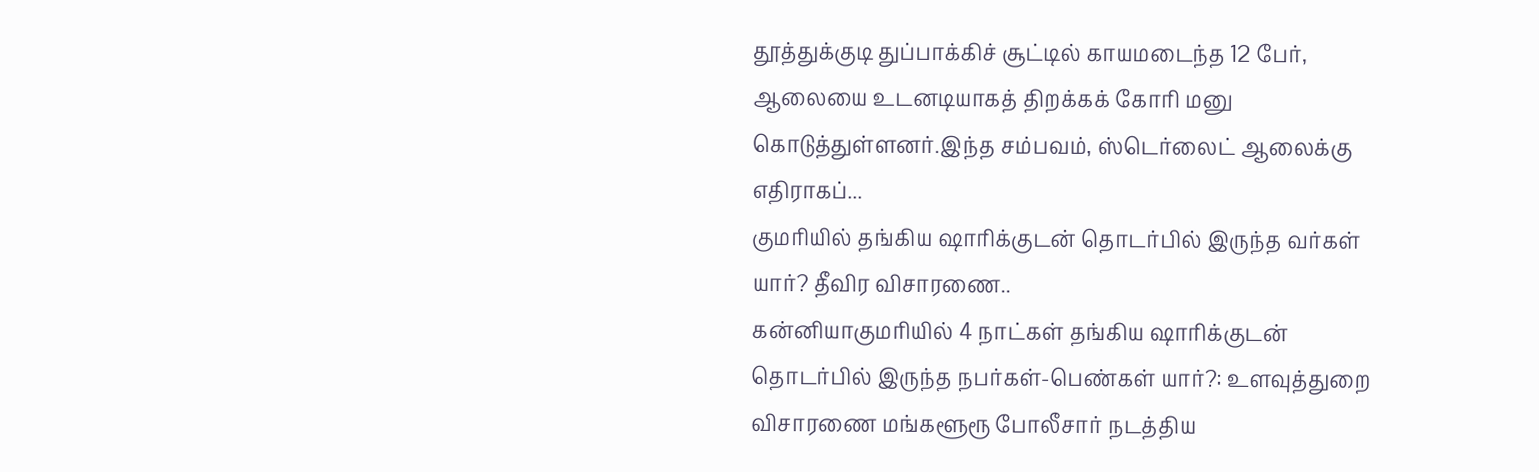தூத்துக்குடி துப்பாக்கிச் சூட்டில் காயமடைந்த 12 பேர், ஆலையை உடனடியாகத் திறக்கக் கோரி மனு கொடுத்துள்ளனர்.இந்த சம்பவம், ஸ்டெர்லைட் ஆலைக்கு எதிராகப்...
குமரியில் தங்கிய ஷாரிக்குடன் தொடர்பில் இருந்த வர்கள் யார்? தீவிர விசாரணை..
கன்னியாகுமரியில் 4 நாட்கள் தங்கிய ஷாரிக்குடன் தொடர்பில் இருந்த நபர்கள்-பெண்கள் யார்?: உளவுத்துறை விசாரணை மங்களூரூ போலீசார் நடத்திய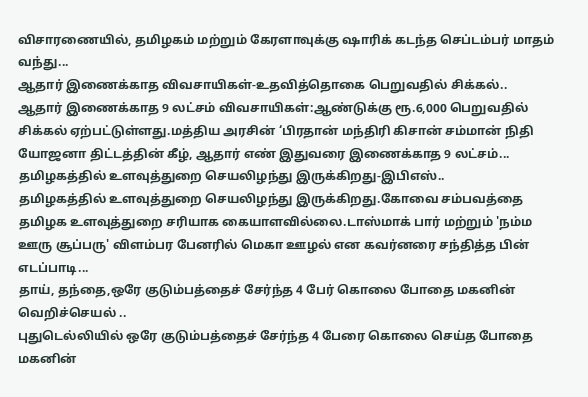விசாரணையில், தமிழகம் மற்றும் கேரளாவுக்கு ஷாரிக் கடந்த செப்டம்பர் மாதம் வந்து...
ஆதார் இணைக்காத விவசாயிகள்-உதவித்தொகை பெறுவதில் சிக்கல்..
ஆதார் இணைக்காத 9 லட்சம் விவசாயிகள்:ஆண்டுக்கு ரூ.6,000 பெறுவதில் சிக்கல் ஏற்பட்டுள்ளது.மத்திய அரசின் ‘பிரதான் மந்திரி கிசான் சம்மான் நிதி யோஜனா திட்டத்தின் கீழ், ஆதார் எண் இதுவரை இணைக்காத 9 லட்சம்...
தமிழகத்தில் உளவுத்துறை செயலிழந்து இருக்கிறது-இபிஎஸ்..
தமிழகத்தில் உளவுத்துறை செயலிழந்து இருக்கிறது.கோவை சம்பவத்தை தமிழக உளவுத்துறை சரியாக கையாளவில்லை.டாஸ்மாக் பார் மற்றும் 'நம்ம ஊரு சூப்பரு' விளம்பர பேனரில் மெகா ஊழல் என கவர்னரை சந்தித்த பின் எடப்பாடி...
தாய், தந்தை,ஒரே குடும்பத்தைச் சேர்ந்த 4 பேர் கொலை போதை மகனின் வெறிச்செயல் ..
புதுடெல்லியில் ஒரே குடும்பத்தைச் சேர்ந்த 4 பேரை கொலை செய்த போதை மகனின்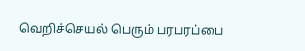வெறிச்செயல் பெரும் பரபரப்பை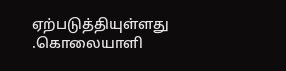ஏற்படுத்தியுள்ளது .கொலையாளி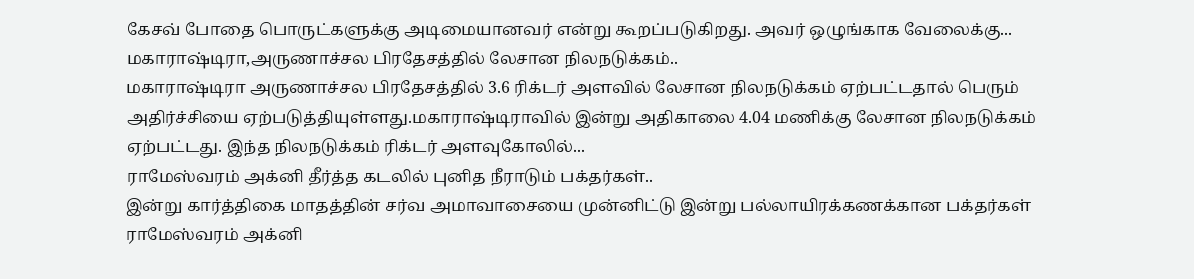கேசவ் போதை பொருட்களுக்கு அடிமையானவர் என்று கூறப்படுகிறது. அவர் ஒழுங்காக வேலைக்கு...
மகாராஷ்டிரா,அருணாச்சல பிரதேசத்தில் லேசான நிலநடுக்கம்..
மகாராஷ்டிரா அருணாச்சல பிரதேசத்தில் 3.6 ரிக்டர் அளவில் லேசான நிலநடுக்கம் ஏற்பட்டதால் பெரும் அதிர்ச்சியை ஏற்படுத்தியுள்ளது.மகாராஷ்டிராவில் இன்று அதிகாலை 4.04 மணிக்கு லேசான நிலநடுக்கம் ஏற்பட்டது. இந்த நிலநடுக்கம் ரிக்டர் அளவுகோலில்...
ராமேஸ்வரம் அக்னி தீர்த்த கடலில் புனித நீராடும் பக்தர்கள்..
இன்று கார்த்திகை மாதத்தின் சர்வ அமாவாசையை முன்னிட்டு இன்று பல்லாயிரக்கணக்கான பக்தர்கள் ராமேஸ்வரம் அக்னி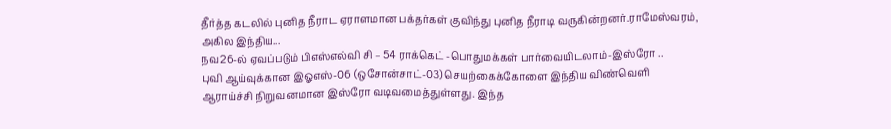தீர்த்த கடலில் புனித நீராட ஏராளமான பக்தர்கள் குவிந்து புனித நீராடி வருகின்றனர்.ராமேஸ்வரம், அகில இந்திய...
நவ26-ல் ஏவப்படும் பிஎஸ்எல்வி சி – 54 ராக்கெட் -பொதுமக்கள் பார்வையிடலாம்-இஸ்ரோ ..
புவி ஆய்வுக்கான இஓஎஸ்-06 (ஒசோன்சாட்-03) செயற்கைக்கோளை இந்திய விண்வெளி ஆராய்ச்சி நிறுவனமான இஸ்ரோ வடிவமைத்துள்ளது. இந்த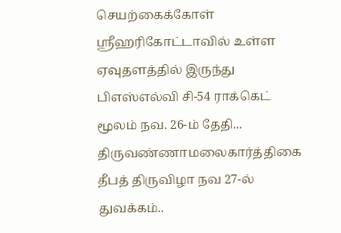செயற்கைக்கோள் ஸ்ரீஹரிகோட்டாவில் உள்ள ஏவுதளத்தில் இருந்து பிஎஸ்எல்வி சி-54 ராக்கெட் மூலம் நவ. 26-ம் தேதி...
திருவண்ணாமலைகார்த்திகை தீபத் திருவிழா நவ 27-ல் துவக்கம்..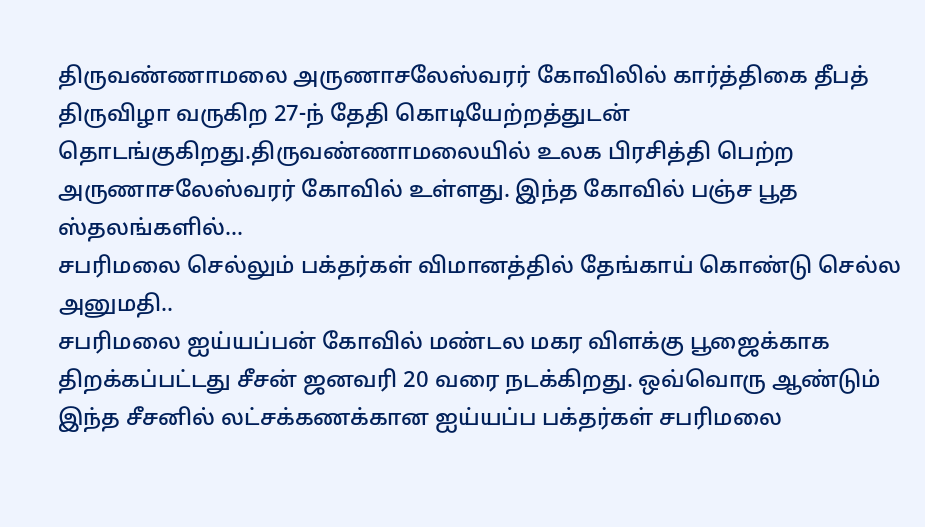திருவண்ணாமலை அருணாசலேஸ்வரர் கோவிலில் கார்த்திகை தீபத் திருவிழா வருகிற 27-ந் தேதி கொடியேற்றத்துடன் தொடங்குகிறது.திருவண்ணாமலையில் உலக பிரசித்தி பெற்ற அருணாசலேஸ்வரர் கோவில் உள்ளது. இந்த கோவில் பஞ்ச பூத ஸ்தலங்களில்...
சபரிமலை செல்லும் பக்தர்கள் விமானத்தில் தேங்காய் கொண்டு செல்ல அனுமதி..
சபரிமலை ஐய்யப்பன் கோவில் மண்டல மகர விளக்கு பூஜைக்காக திறக்கப்பட்டது சீசன் ஜனவரி 20 வரை நடக்கிறது. ஒவ்வொரு ஆண்டும் இந்த சீசனில் லட்சக்கணக்கான ஐய்யப்ப பக்தர்கள் சபரிமலை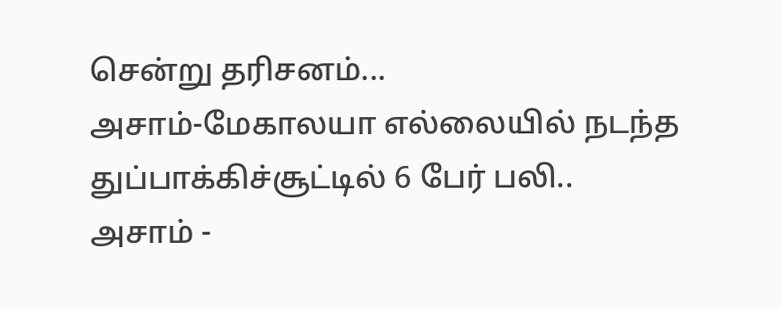சென்று தரிசனம்...
அசாம்-மேகாலயா எல்லையில் நடந்த துப்பாக்கிச்சூட்டில் 6 பேர் பலி..
அசாம் -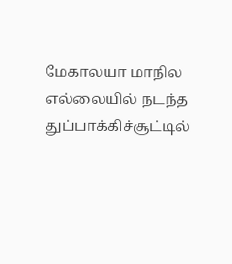மேகாலயா மாநில எல்லையில் நடந்த துப்பாக்கிச்சூட்டில்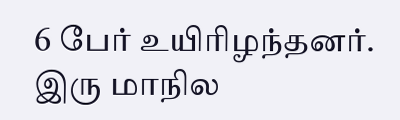6 பேர் உயிரிழந்தனர். இரு மாநில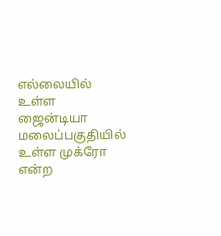எல்லையில் உள்ள ஜைன்டியா மலைப்பகுதியில் உள்ள முக்ரோ என்ற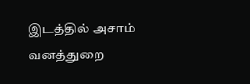இடத்தில் அசாம் வனத்துறை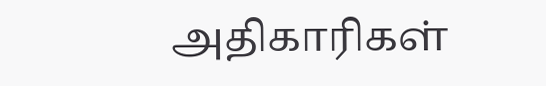அதிகாரிகள்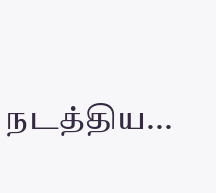நடத்திய...